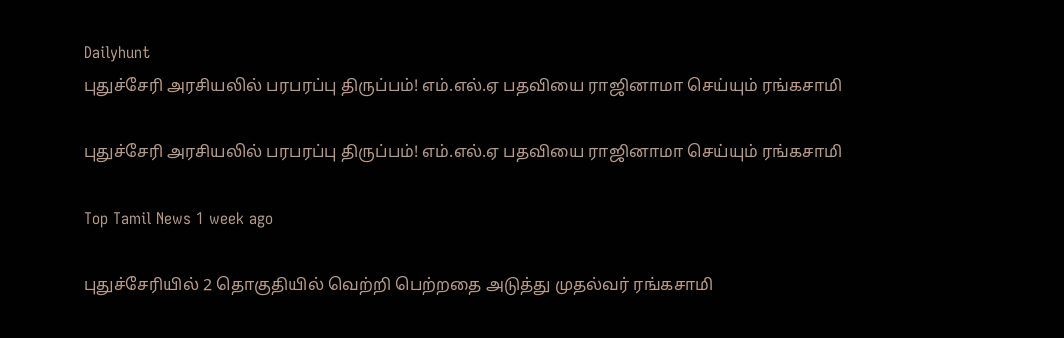Dailyhunt
புதுச்சேரி அரசியலில் பரபரப்பு திருப்பம்! எம்.எல்.ஏ பதவியை ராஜினாமா செய்யும் ரங்கசாமி

புதுச்சேரி அரசியலில் பரபரப்பு திருப்பம்! எம்.எல்.ஏ பதவியை ராஜினாமா செய்யும் ரங்கசாமி

Top Tamil News 1 week ago

புதுச்சேரியில் 2 தொகுதியில் வெற்றி பெற்றதை அடுத்து முதல்வர் ரங்கசாமி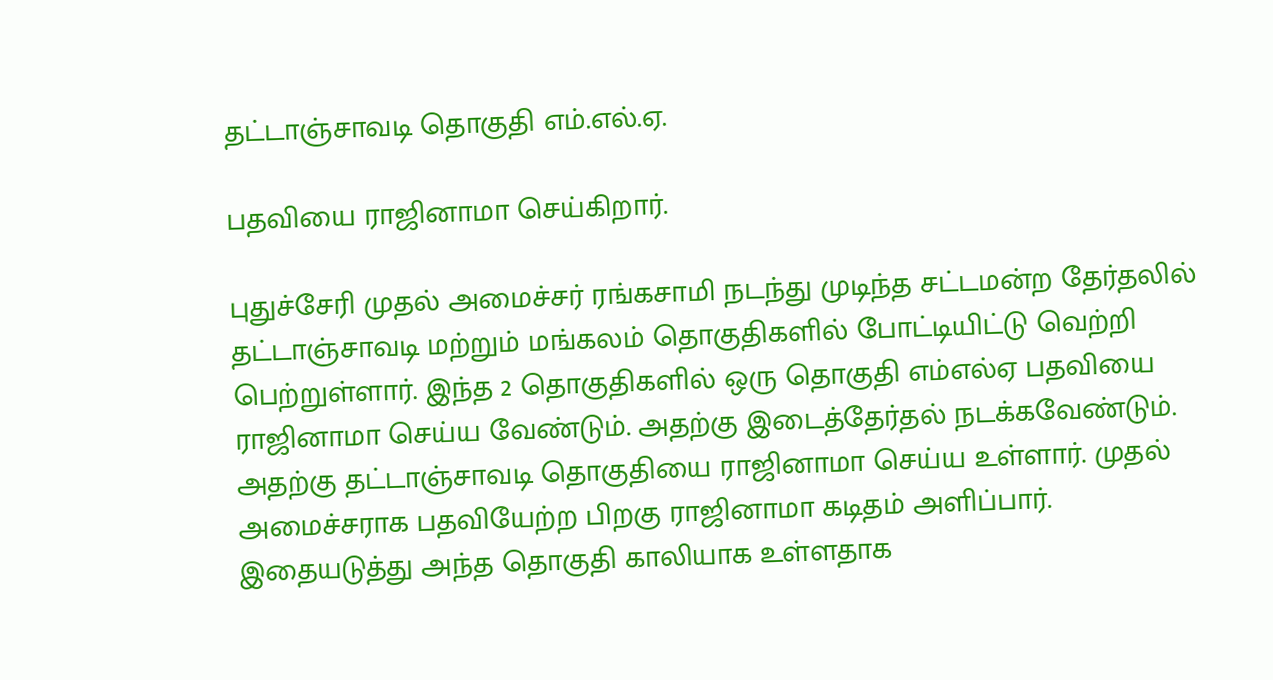தட்டாஞ்சாவடி தொகுதி எம்.எல்.ஏ.

பதவியை ராஜினாமா செய்கிறார்.

புதுச்சேரி முதல் அமைச்சர் ரங்கசாமி நடந்து முடிந்த சட்டமன்ற தேர்தலில் தட்டாஞ்சாவடி மற்றும் மங்கலம் தொகுதிகளில் போட்டியிட்டு வெற்றி பெற்றுள்ளார். இந்த 2 தொகுதிகளில் ஒரு தொகுதி எம்எல்ஏ பதவியை ராஜினாமா செய்ய வேண்டும். அதற்கு இடைத்தேர்தல் நடக்கவேண்டும். அதற்கு தட்டாஞ்சாவடி தொகுதியை ராஜினாமா செய்ய உள்ளார். முதல் அமைச்சராக பதவியேற்ற பிறகு ராஜினாமா கடிதம் அளிப்பார். இதையடுத்து அந்த தொகுதி காலியாக உள்ளதாக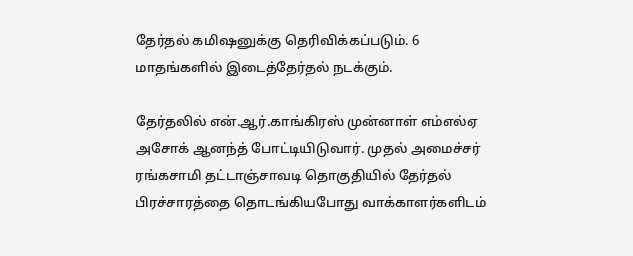தேர்தல் கமிஷனுக்கு தெரிவிக்கப்படும். 6 மாதங்களில் இடைத்தேர்தல் நடக்கும்.

தேர்தலில் என்.ஆர்.காங்கிரஸ் முன்னாள் எம்எல்ஏ அசோக் ஆனந்த் போட்டியிடுவார். முதல் அமைச்சர் ரங்கசாமி தட்டாஞ்சாவடி தொகுதியில் தேர்தல் பிரச்சாரத்தை தொடங்கியபோது வாக்காளர்களிடம்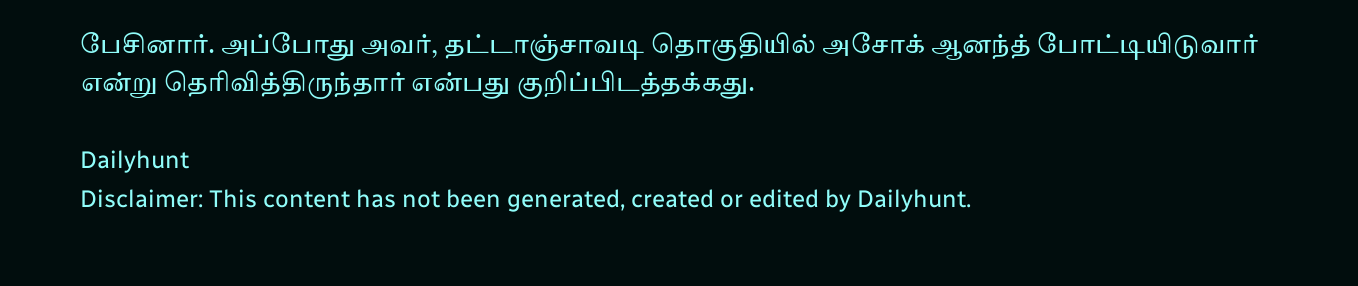பேசினார். அப்போது அவர், தட்டாஞ்சாவடி தொகுதியில் அசோக் ஆனந்த் போட்டியிடுவார் என்று தெரிவித்திருந்தார் என்பது குறிப்பிடத்தக்கது.

Dailyhunt
Disclaimer: This content has not been generated, created or edited by Dailyhunt.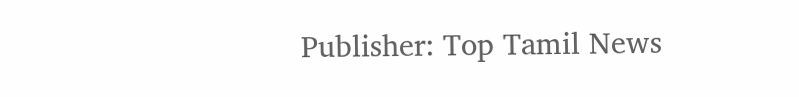Publisher: Top Tamil News